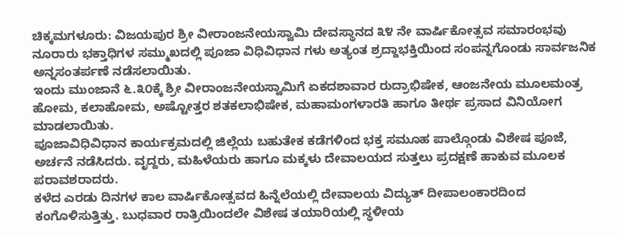ಚಿಕ್ಕಮಗಳೂರು: ವಿಜಯಪುರ ಶ್ರೀ ವೀರಾಂಜನೇಯಸ್ವಾಮಿ ದೇವಸ್ಥಾನದ ೩೪ ನೇ ವಾರ್ಷಿಕೋತ್ಸವ ಸಮಾರಂಭವು ನೂರಾರು ಭಕ್ತಾಧಿಗಳ ಸಮ್ಮುಖದಲ್ಲಿ ಪೂಜಾ ವಿಧಿವಿಧಾನ ಗಳು ಅತ್ಯಂತ ಶ್ರದ್ದಾಭಕ್ತಿಯಿಂದ ಸಂಪನ್ನಗೊಂಡು ಸಾರ್ವಜನಿಕ ಅನ್ನಸಂತರ್ಪಣೆ ನಡೆಸಲಾಯಿತು.
ಇಂದು ಮುಂಜಾನೆ ೬.೩೦ಕ್ಕೆ ಶ್ರೀ ವೀರಾಂಜನೇಯಸ್ವಾಮಿಗೆ ಏಕದಶಾವಾರ ರುದ್ರಾಭಿಷೇಕ, ಆಂಜನೇಯ ಮೂಲಮಂತ್ರ ಹೋಮ, ಕಲಾಹೋಮ, ಅಷ್ಟೋತ್ತರ ಶತಕಲಾಭಿಷೇಕ, ಮಹಾಮಂಗಳಾರತಿ ಹಾಗೂ ತೀರ್ಥ ಪ್ರಸಾದ ವಿನಿಯೋಗ ಮಾಡಲಾಯಿತು.
ಪೂಜಾವಿಧಿವಿಧಾನ ಕಾರ್ಯಕ್ರಮದಲ್ಲಿ ಜಿಲ್ಲೆಯ ಬಹುತೇಕ ಕಡೆಗಳಿಂದ ಭಕ್ತ ಸಮೂಹ ಪಾಲ್ಗೊಂಡು ವಿಶೇಷ ಪೂಜೆ, ಅರ್ಚನೆ ನಡೆಸಿದರು. ವೃದ್ದರು, ಮಹಿಳೆಯರು ಹಾಗೂ ಮಕ್ಕಳು ದೇವಾಲಯದ ಸುತ್ತಲು ಪ್ರದಕ್ಷಣೆ ಹಾಕುವ ಮೂಲಕ ಪರಾವಶರಾದರು.
ಕಳೆದ ಎರಡು ದಿನಗಳ ಕಾಲ ವಾರ್ಷಿಕೋತ್ಸವದ ಹಿನ್ನೆಲೆಯಲ್ಲಿ ದೇವಾಲಯ ವಿದ್ಯುತ್ ದೀಪಾಲಂಕಾರದಿಂದ ಕಂಗೊಳಿಸುತ್ತಿತ್ತು. ಬುಧವಾರ ರಾತ್ರಿಯಿಂದಲೇ ವಿಶೇಷ ತಯಾರಿಯಲ್ಲಿ ಸ್ಥಳೀಯ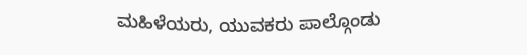ಮಹಿಳೆಯರು, ಯುವಕರು ಪಾಲ್ಗೊಂಡು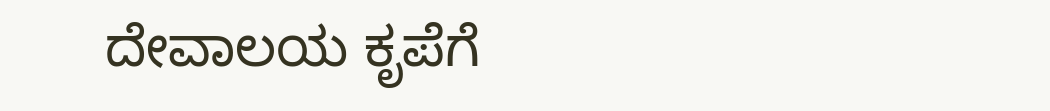ದೇವಾಲಯ ಕೃಪೆಗೆ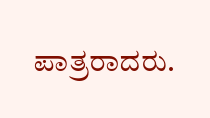ಪಾತ್ರರಾದರು.